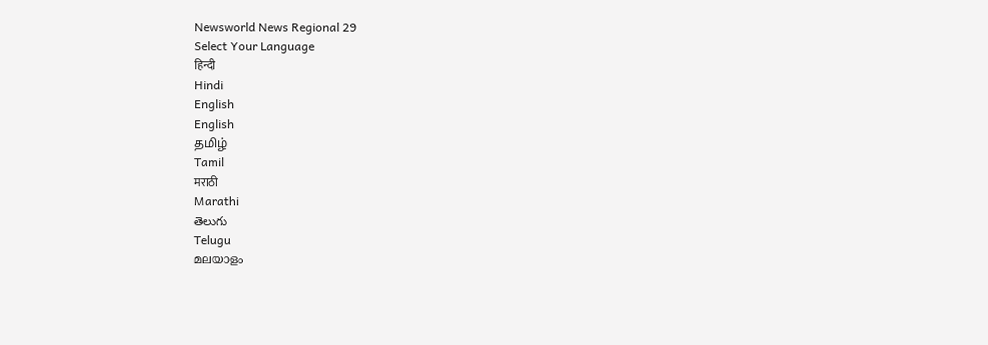Newsworld News Regional 29
Select Your Language
हिन्दी
Hindi
English
English
தமிழ்
Tamil
मराठी
Marathi
తెలుగు
Telugu
മലയാളം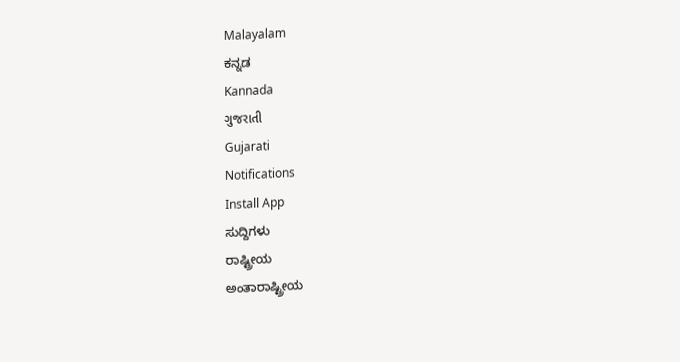Malayalam
ಕನ್ನಡ
Kannada
ગુજરાતી
Gujarati
Notifications
Install App
ಸುದ್ದಿಗಳು
ರಾಷ್ಟ್ರೀಯ
ಅಂತಾರಾಷ್ಟ್ರೀಯ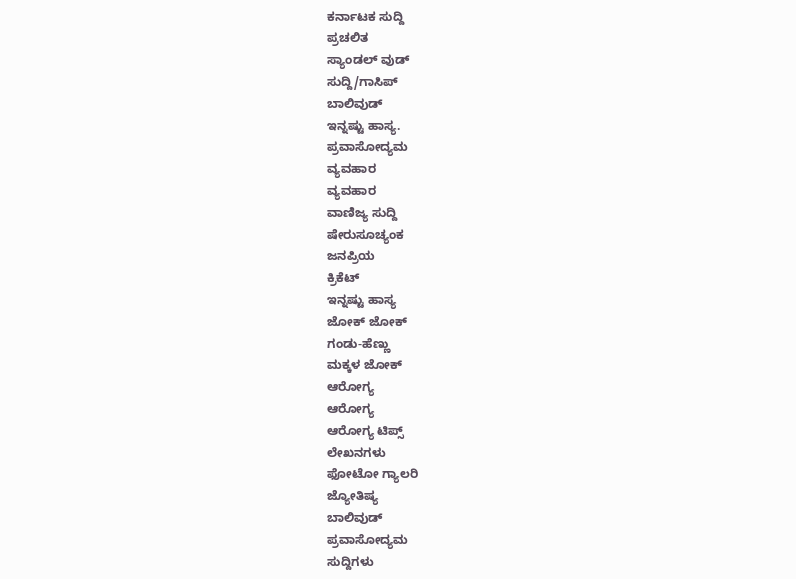ಕರ್ನಾಟಕ ಸುದ್ದಿ
ಪ್ರಚಲಿತ
ಸ್ಯಾಂಡಲ್ ವುಡ್
ಸುದ್ದಿ/ಗಾಸಿಪ್
ಬಾಲಿವುಡ್
ಇನ್ನಷ್ಟು ಹಾಸ್ಯ.
ಪ್ರವಾಸೋದ್ಯಮ
ವ್ಯವಹಾರ
ವ್ಯವಹಾರ
ವಾಣಿಜ್ಯ ಸುದ್ದಿ
ಷೇರುಸೂಚ್ಯಂಕ
ಜನಪ್ರಿಯ
ಕ್ರಿಕೆಟ್
ಇನ್ನಷ್ಟು ಹಾಸ್ಯ
ಜೋಕ್ ಜೋಕ್
ಗಂಡು-ಹೆಣ್ಣು
ಮಕ್ಕಳ ಜೋಕ್
ಆರೋಗ್ಯ
ಆರೋಗ್ಯ
ಆರೋಗ್ಯ ಟಿಪ್ಸ್
ಲೇಖನಗಳು
ಫೋಟೋ ಗ್ಯಾಲರಿ
ಜ್ಯೋತಿಷ್ಯ
ಬಾಲಿವುಡ್
ಪ್ರವಾಸೋದ್ಯಮ
ಸುದ್ದಿಗಳು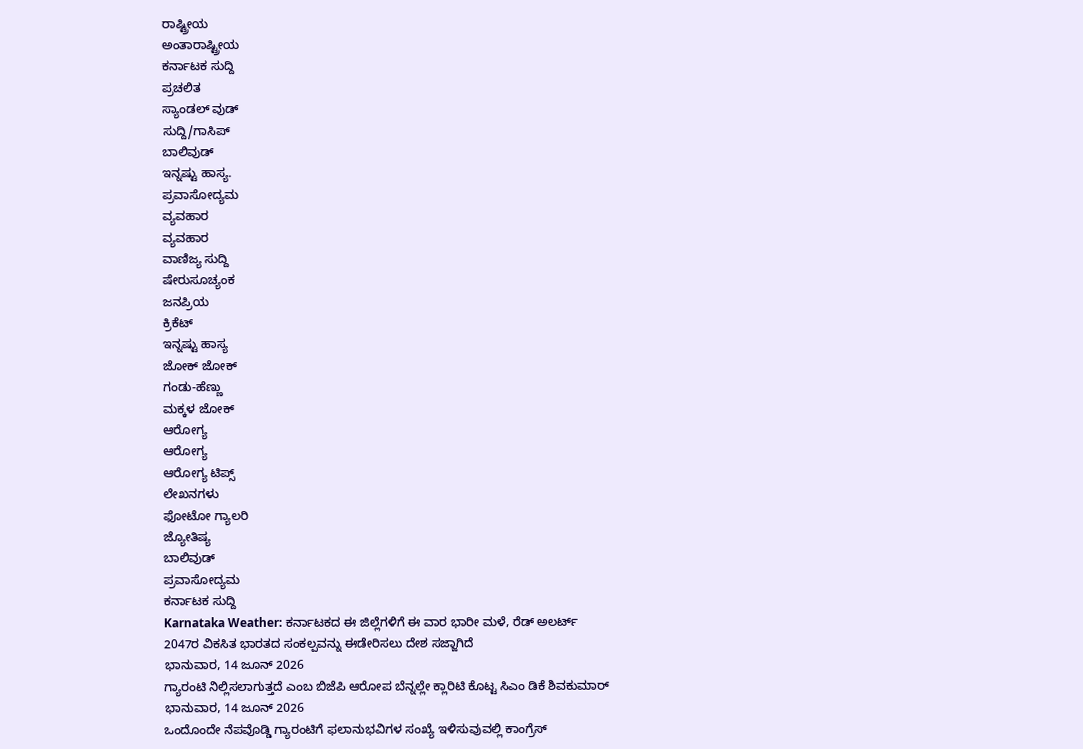ರಾಷ್ಟ್ರೀಯ
ಅಂತಾರಾಷ್ಟ್ರೀಯ
ಕರ್ನಾಟಕ ಸುದ್ದಿ
ಪ್ರಚಲಿತ
ಸ್ಯಾಂಡಲ್ ವುಡ್
ಸುದ್ದಿ/ಗಾಸಿಪ್
ಬಾಲಿವುಡ್
ಇನ್ನಷ್ಟು ಹಾಸ್ಯ.
ಪ್ರವಾಸೋದ್ಯಮ
ವ್ಯವಹಾರ
ವ್ಯವಹಾರ
ವಾಣಿಜ್ಯ ಸುದ್ದಿ
ಷೇರುಸೂಚ್ಯಂಕ
ಜನಪ್ರಿಯ
ಕ್ರಿಕೆಟ್
ಇನ್ನಷ್ಟು ಹಾಸ್ಯ
ಜೋಕ್ ಜೋಕ್
ಗಂಡು-ಹೆಣ್ಣು
ಮಕ್ಕಳ ಜೋಕ್
ಆರೋಗ್ಯ
ಆರೋಗ್ಯ
ಆರೋಗ್ಯ ಟಿಪ್ಸ್
ಲೇಖನಗಳು
ಫೋಟೋ ಗ್ಯಾಲರಿ
ಜ್ಯೋತಿಷ್ಯ
ಬಾಲಿವುಡ್
ಪ್ರವಾಸೋದ್ಯಮ
ಕರ್ನಾಟಕ ಸುದ್ದಿ
Karnataka Weather: ಕರ್ನಾಟಕದ ಈ ಜಿಲ್ಲೆಗಳಿಗೆ ಈ ವಾರ ಭಾರೀ ಮಳೆ, ರೆಡ್ ಅಲರ್ಟ್
2047ರ ವಿಕಸಿತ ಭಾರತದ ಸಂಕಲ್ಪವನ್ನು ಈಡೇರಿಸಲು ದೇಶ ಸಜ್ಜಾಗಿದೆ
ಭಾನುವಾರ, 14 ಜೂನ್ 2026
ಗ್ಯಾರಂಟಿ ನಿಲ್ಲಿಸಲಾಗುತ್ತದೆ ಎಂಬ ಬಿಜೆಪಿ ಆರೋಪ ಬೆನ್ನಲ್ಲೇ ಕ್ಲಾರಿಟಿ ಕೊಟ್ಟ ಸಿಎಂ ಡಿಕೆ ಶಿವಕುಮಾರ್
ಭಾನುವಾರ, 14 ಜೂನ್ 2026
ಒಂದೊಂದೇ ನೆಪವೊಡ್ಡಿ ಗ್ಯಾರಂಟಿಗೆ ಫಲಾನುಭವಿಗಳ ಸಂಖ್ಯೆ ಇಳಿಸುವುವಲ್ಲಿ ಕಾಂಗ್ರೆಸ್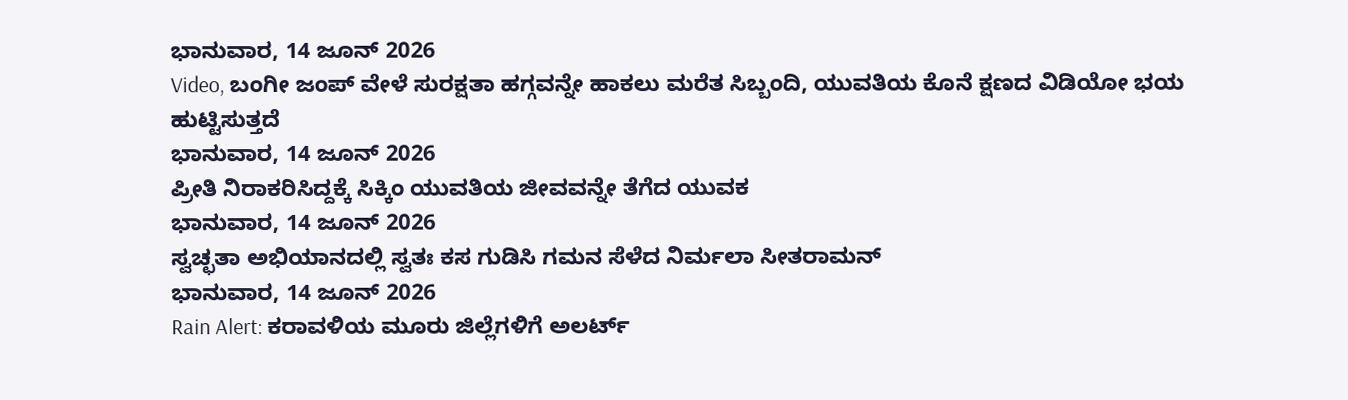ಭಾನುವಾರ, 14 ಜೂನ್ 2026
Video, ಬಂಗೀ ಜಂಪ್ ವೇಳೆ ಸುರಕ್ಷತಾ ಹಗ್ಗವನ್ನೇ ಹಾಕಲು ಮರೆತ ಸಿಬ್ಬಂದಿ, ಯುವತಿಯ ಕೊನೆ ಕ್ಷಣದ ವಿಡಿಯೋ ಭಯ ಹುಟ್ಟಿಸುತ್ತದೆ
ಭಾನುವಾರ, 14 ಜೂನ್ 2026
ಪ್ರೀತಿ ನಿರಾಕರಿಸಿದ್ದಕ್ಕೆ ಸಿಕ್ಕಿಂ ಯುವತಿಯ ಜೀವವನ್ನೇ ತೆಗೆದ ಯುವಕ
ಭಾನುವಾರ, 14 ಜೂನ್ 2026
ಸ್ವಚ್ಛತಾ ಅಭಿಯಾನದಲ್ಲಿ ಸ್ವತಃ ಕಸ ಗುಡಿಸಿ ಗಮನ ಸೆಳೆದ ನಿರ್ಮಲಾ ಸೀತರಾಮನ್
ಭಾನುವಾರ, 14 ಜೂನ್ 2026
Rain Alert: ಕರಾವಳಿಯ ಮೂರು ಜಿಲ್ಲೆಗಳಿಗೆ ಅಲರ್ಟ್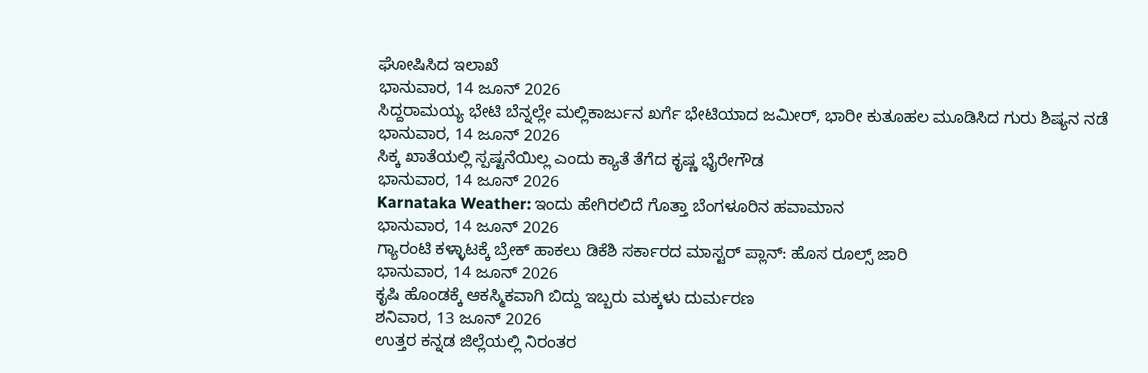ಘೋಷಿಸಿದ ಇಲಾಖೆ
ಭಾನುವಾರ, 14 ಜೂನ್ 2026
ಸಿದ್ದರಾಮಯ್ಯ ಭೇಟಿ ಬೆನ್ನಲ್ಲೇ ಮಲ್ಲಿಕಾರ್ಜುನ ಖರ್ಗೆ ಭೇಟಿಯಾದ ಜಮೀರ್, ಭಾರೀ ಕುತೂಹಲ ಮೂಡಿಸಿದ ಗುರು ಶಿಷ್ಯನ ನಡೆ
ಭಾನುವಾರ, 14 ಜೂನ್ 2026
ಸಿಕ್ಕ ಖಾತೆಯಲ್ಲಿ ಸ್ಪಷ್ಟನೆಯಿಲ್ಲ ಎಂದು ಕ್ಯಾತೆ ತೆಗೆದ ಕೃಷ್ಣ ಭೈರೇಗೌಡ
ಭಾನುವಾರ, 14 ಜೂನ್ 2026
Karnataka Weather: ಇಂದು ಹೇಗಿರಲಿದೆ ಗೊತ್ತಾ ಬೆಂಗಳೂರಿನ ಹವಾಮಾನ
ಭಾನುವಾರ, 14 ಜೂನ್ 2026
ಗ್ಯಾರಂಟಿ ಕಳ್ಳಾಟಕ್ಕೆ ಬ್ರೇಕ್ ಹಾಕಲು ಡಿಕೆಶಿ ಸರ್ಕಾರದ ಮಾಸ್ಟರ್ ಪ್ಲಾನ್: ಹೊಸ ರೂಲ್ಸ್ ಜಾರಿ
ಭಾನುವಾರ, 14 ಜೂನ್ 2026
ಕೃಷಿ ಹೊಂಡಕ್ಕೆ ಆಕಸ್ಮಿಕವಾಗಿ ಬಿದ್ದು ಇಬ್ಬರು ಮಕ್ಕಳು ದುರ್ಮರಣ
ಶನಿವಾರ, 13 ಜೂನ್ 2026
ಉತ್ತರ ಕನ್ನಡ ಜಿಲ್ಲೆಯಲ್ಲಿ ನಿರಂತರ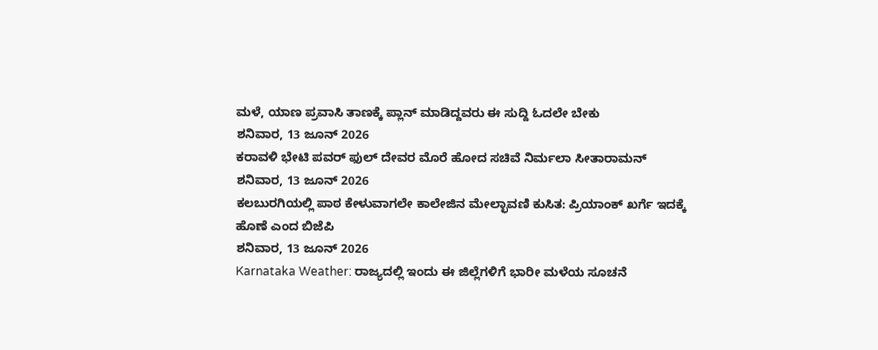ಮಳೆ, ಯಾಣ ಪ್ರವಾಸಿ ತಾಣಕ್ಕೆ ಪ್ಲಾನ್ ಮಾಡಿದ್ದವರು ಈ ಸುದ್ದಿ ಓದಲೇ ಬೇಕು
ಶನಿವಾರ, 13 ಜೂನ್ 2026
ಕರಾವಳಿ ಭೇಟಿ ಪವರ್ ಫುಲ್ ದೇವರ ಮೊರೆ ಹೋದ ಸಚಿವೆ ನಿರ್ಮಲಾ ಸೀತಾರಾಮನ್
ಶನಿವಾರ, 13 ಜೂನ್ 2026
ಕಲಬುರಗಿಯಲ್ಲಿ ಪಾಠ ಕೇಳುವಾಗಲೇ ಕಾಲೇಜಿನ ಮೇಲ್ಛಾವಣಿ ಕುಸಿತ: ಪ್ರಿಯಾಂಕ್ ಖರ್ಗೆ ಇದಕ್ಕೆ ಹೊಣೆ ಎಂದ ಬಿಜೆಪಿ
ಶನಿವಾರ, 13 ಜೂನ್ 2026
Karnataka Weather: ರಾಜ್ಯದಲ್ಲಿ ಇಂದು ಈ ಜಿಲ್ಲೆಗಳಿಗೆ ಭಾರೀ ಮಳೆಯ ಸೂಚನೆ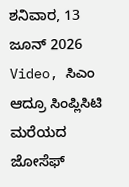ಶನಿವಾರ, 13 ಜೂನ್ 2026
Video, ಸಿಎಂ ಆದ್ರೂ ಸಿಂಪ್ಲಿಸಿಟಿ ಮರೆಯದ ಜೋಸೆಫ್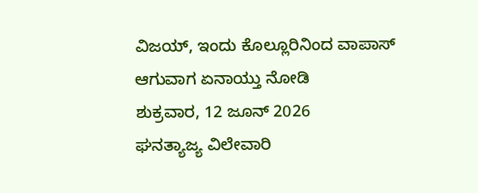ವಿಜಯ್, ಇಂದು ಕೊಲ್ಲೂರಿನಿಂದ ವಾಪಾಸ್ ಆಗುವಾಗ ಏನಾಯ್ತು ನೋಡಿ
ಶುಕ್ರವಾರ, 12 ಜೂನ್ 2026
ಘನತ್ಯಾಜ್ಯ ವಿಲೇವಾರಿ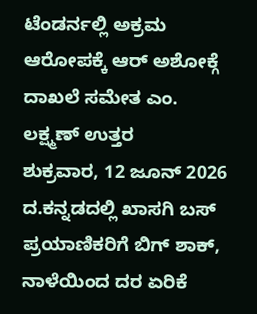ಟೆಂಡರ್ನಲ್ಲಿ ಅಕ್ರಮ ಆರೋಪಕ್ಕೆ ಆರ್ ಅಶೋಕ್ಗೆ ದಾಖಲೆ ಸಮೇತ ಎಂ. ಲಕ್ಷ್ಮಣ್ ಉತ್ತರ
ಶುಕ್ರವಾರ, 12 ಜೂನ್ 2026
ದ.ಕನ್ನಡದಲ್ಲಿ ಖಾಸಗಿ ಬಸ್ ಪ್ರಯಾಣಿಕರಿಗೆ ಬಿಗ್ ಶಾಕ್, ನಾಳೆಯಿಂದ ದರ ಏರಿಕೆ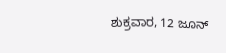ಶುಕ್ರವಾರ, 12 ಜೂನ್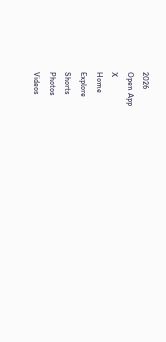2026
Open App
X
Home
Explore
Shorts
Photos
Videos